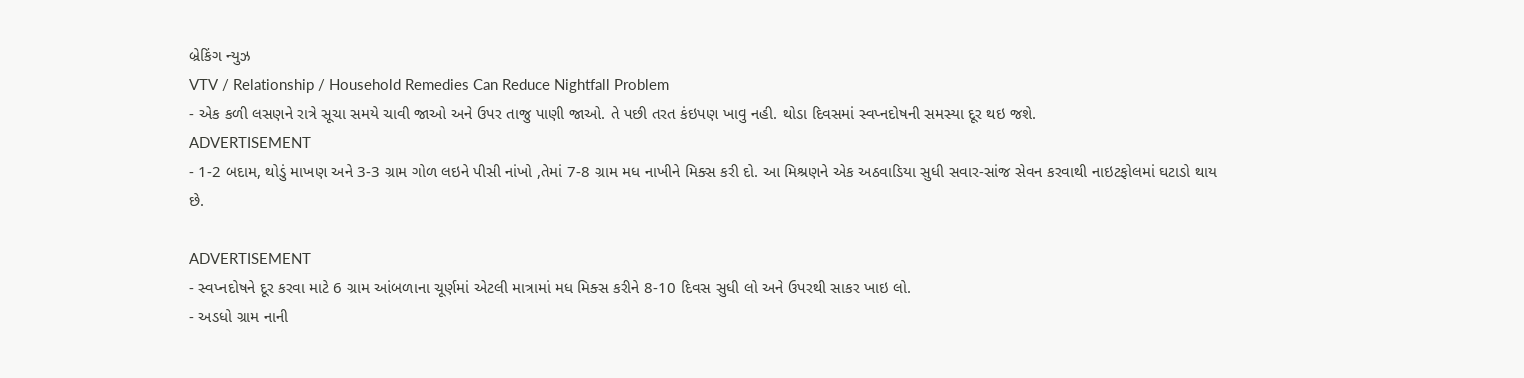બ્રેકિંગ ન્યુઝ
VTV / Relationship / Household Remedies Can Reduce Nightfall Problem
- એક કળી લસણને રાત્રે સૂચા સમયે ચાવી જાઓ અને ઉપર તાજુ પાણી જાઓ. તે પછી તરત કંઇપણ ખાવુ નહી. થોડા દિવસમાં સ્વપ્નદોષની સમસ્યા દૂર થઇ જશે.
ADVERTISEMENT
- 1-2 બદામ, થોડું માખણ અને 3-3 ગ્રામ ગોળ લઇને પીસી નાંખો ,તેમાં 7-8 ગ્રામ મધ નાખીને મિક્સ કરી દો. આ મિશ્રણને એક અઠવાડિયા સુધી સવાર-સાંજ સેવન કરવાથી નાઇટફોલમાં ઘટાડો થાય છે.

ADVERTISEMENT
- સ્વપ્નદોષને દૂર કરવા માટે 6 ગ્રામ આંબળાના ચૂર્ણમાં એટલી માત્રામાં મધ મિક્સ કરીને 8-10 દિવસ સુધી લો અને ઉપરથી સાકર ખાઇ લો.
- અડધો ગ્રામ નાની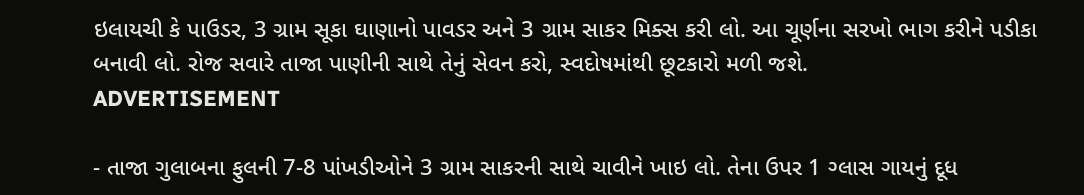ઇલાયચી કે પાઉડર, 3 ગ્રામ સૂકા ઘાણાનો પાવડર અને 3 ગ્રામ સાકર મિક્સ કરી લો. આ ચૂર્ણના સરખો ભાગ કરીને પડીકા બનાવી લો. રોજ સવારે તાજા પાણીની સાથે તેનું સેવન કરો, સ્વદોષમાંથી છૂટકારો મળી જશે.
ADVERTISEMENT

- તાજા ગુલાબના ફુલની 7-8 પાંખડીઓને 3 ગ્રામ સાકરની સાથે ચાવીને ખાઇ લો. તેના ઉપર 1 ગ્લાસ ગાયનું દૂધ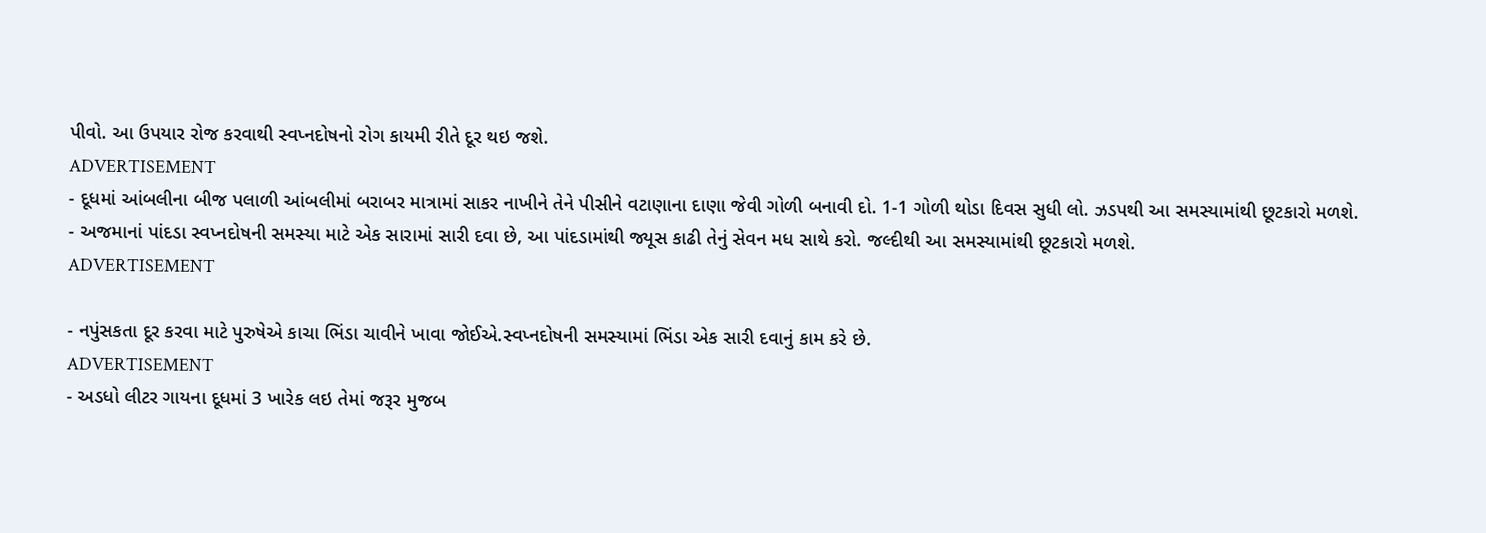પીવો. આ ઉપયાર રોજ કરવાથી સ્વપ્નદોષનો રોગ કાયમી રીતે દૂર થઇ જશે.
ADVERTISEMENT
- દૂધમાં આંબલીના બીજ પલાળી આંબલીમાં બરાબર માત્રામાં સાકર નાખીને તેને પીસીને વટાણાના દાણા જેવી ગોળી બનાવી દો. 1-1 ગોળી થોડા દિવસ સુધી લો. ઝડપથી આ સમસ્યામાંથી છૂટકારો મળશે.
- અજમાનાં પાંદડા સ્વપ્નદોષની સમસ્યા માટે એક સારામાં સારી દવા છે, આ પાંદડામાંથી જ્યૂસ કાઢી તેનું સેવન મધ સાથે કરો. જલ્દીથી આ સમસ્યામાંથી છૂટકારો મળશે.
ADVERTISEMENT

- નપુંસકતા દૂર કરવા માટે પુરુષેએ કાચા ભિંડા ચાવીને ખાવા જોઈએ.સ્વપ્નદોષની સમસ્યામાં ભિંડા એક સારી દવાનું કામ કરે છે.
ADVERTISEMENT
- અડધો લીટર ગાયના દૂધમાં 3 ખારેક લઇ તેમાં જરૂર મુજબ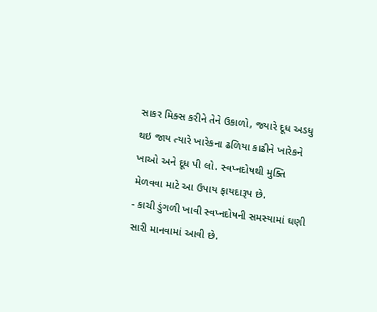સાકર મિક્સ કરીને તેને ઉકાળો, જ્યારે દૂધ અડધુ થઇ જાય ત્યારે ખારેકના ઢળિયા કાઢીને ખારેકને ખાઓ અને દૂધ પી લો. સ્વપ્નદોષથી મુક્તિ મેળવવા માટે આ ઉપાય ફાયદારૂપ છે.
- કાચી ડુંગળી ખાવી સ્વપ્નદોષની સમસ્યામાં ઘણી સારી માનવામાં આવી છે.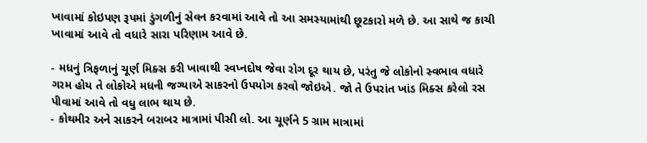ખાવામાં કોઇપણ રૂપમાં ડુંગળીનું સેવન કરવામાં આવે તો આ સમસ્યામાંથી છૂટકારો મળે છે. આ સાથે જ કાચી ખાવામાં આવે તો વધારે સારા પરિણામ આવે છે.

- મધનું ત્રિફળાનું ચૂર્ણ મિક્સ કરી ખાવાથી સ્વપ્નદોષ જેવા રોગ દૂર થાય છે, પરંતુ જે લોકોનો સ્વભાવ વધારે ગરમ હોય તે લોકોએ મધની જગ્યાએ સાકરનો ઉપયોગ કરવો જોઇએ. જો તે ઉપરાંત ખાંડ મિક્સ કરેલો રસ પીવામાં આવે તો વધુ લાભ થાય છે.
- કોથમીર અને સાકરને બરાબર માત્રામાં પીસી લો. આ ચૂર્ણને 5 ગ્રામ માત્રામાં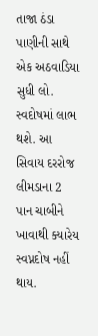તાજા ઠંડા પાણીની સાથે એક અઠવાડિયા સુધી લો. સ્વદોષમાં લાભ થશે. આ સિવાય દરરોજ લીમડાના 2 પાન ચાબીને ખાવાથી ક્યારેય સ્વપ્નદોષ નહીં થાય.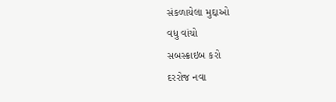સંકળાયેલા મુદ્દાઓ
વધુ વાંચો
સબસ્ક્રાઇબ કરો
દરરોજ નવા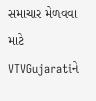સમાચાર મેળવવા માટે VTVGujaratiને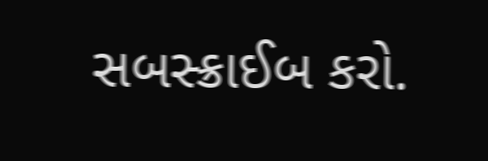સબસ્ક્રાઈબ કરો.